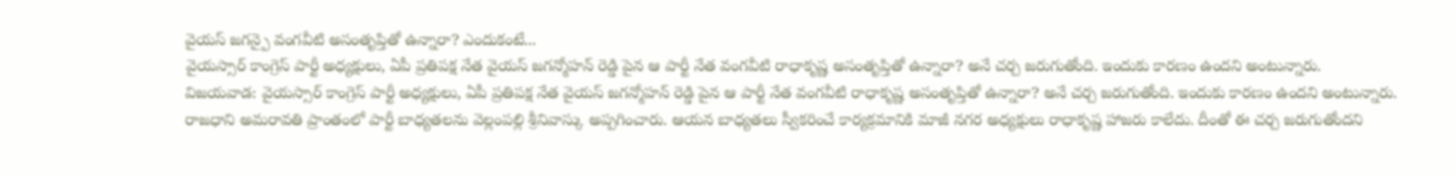వైయస్ జగన్పై వంగవీటి అసంతృప్తితో ఉన్నారా? ఎందుకంటే...
వైయస్సార్ కాంగ్రెస్ పార్టీ అధ్యక్షులు, ఏపీ ప్రతిపక్ష నేత వైయస్ జగన్మోహన్ రెడ్డి పైన ఆ పార్టీ నేత వంగవీటి రాధాకృష్ణ అసంతృప్తితో ఉన్నారా? అనే చర్చ జరుగుతోంది. ఇందుకు కారణం ఉందని అంటున్నారు.
విజయవాడ: వైయస్సార్ కాంగ్రెస్ పార్టీ అధ్యక్షులు, ఏపీ ప్రతిపక్ష నేత వైయస్ జగన్మోహన్ రెడ్డి పైన ఆ పార్టీ నేత వంగవీటి రాధాకృష్ణ అసంతృప్తితో ఉన్నారా? అనే చర్చ జరుగుతోంది. ఇందుకు కారణం ఉందని అంటున్నారు.
రాజధాని అమరావతి ప్రాంతంలో పార్టీ బాధ్యతలను వెల్లంపల్లి శ్రీనివాస్కు అప్పగించారు. ఆయన బాధ్యతలు స్వీకరించే కార్యక్రమానికి మాజీ నగర అధ్యక్షులు రాధాకృష్ణ హాజరు కాలేదు. దీంతో ఈ చర్చ జరుగుతోందని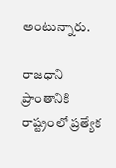అంటున్నారు.

రాజధాని ప్రాంతానికి రాష్ట్రంలో ప్రత్యేక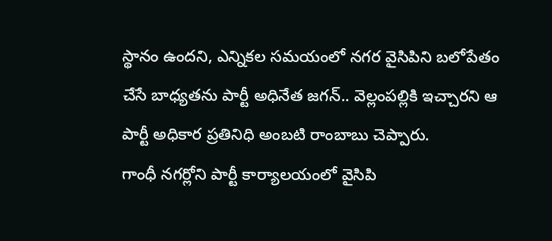స్థానం ఉందని, ఎన్నికల సమయంలో నగర వైసిపిని బలోపేతం చేసే బాధ్యతను పార్టీ అధినేత జగన్.. వెల్లంపల్లికి ఇచ్చారని ఆ పార్టీ అధికార ప్రతినిధి అంబటి రాంబాబు చెప్పారు.
గాంధీ నగర్లోని పార్టీ కార్యాలయంలో వైసిపి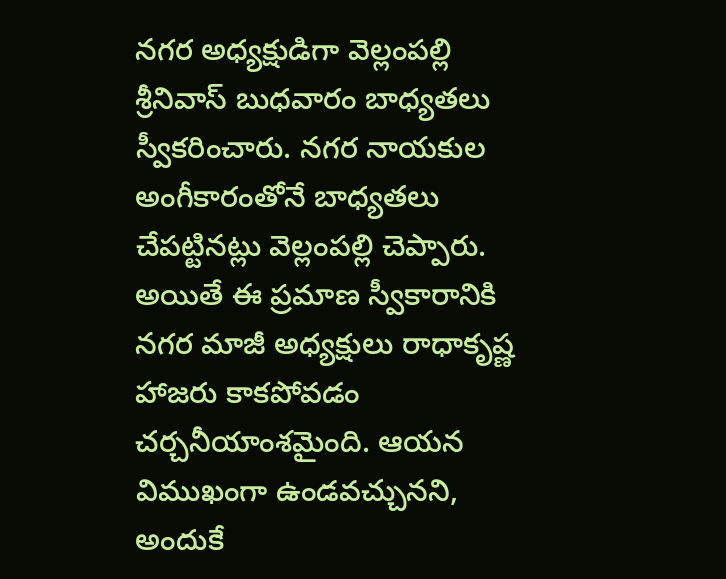నగర అధ్యక్షుడిగా వెల్లంపల్లి శ్రీనివాస్ బుధవారం బాధ్యతలు స్వీకరించారు. నగర నాయకుల అంగీకారంతోనే బాధ్యతలు చేపట్టినట్లు వెల్లంపల్లి చెప్పారు. అయితే ఈ ప్రమాణ స్వీకారానికి నగర మాజీ అధ్యక్షులు రాధాకృష్ణ హాజరు కాకపోవడం చర్చనీయాంశమైంది. ఆయన విముఖంగా ఉండవచ్చునని, అందుకే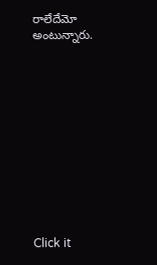రాలేదేమో అంటున్నారు.












Click it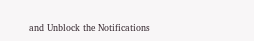and Unblock the Notifications